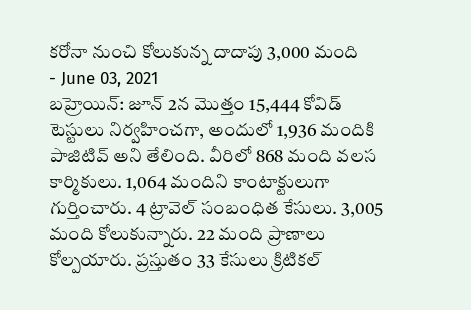కరోనా నుంచి కోలుకున్న దాదాపు 3,000 మంది
- June 03, 2021
బహ్రెయిన్: జూన్ 2న మొత్తం 15,444 కోవిడ్ టెస్టులు నిర్వహించగా, అందులో 1,936 మందికి పాజిటివ్ అని తేలింది. వీరిలో 868 మంది వలస కార్మికులు. 1,064 మందిని కాంటాక్టులుగా గుర్తించారు. 4 ట్రావెల్ సంబంధిత కేసులు. 3,005 మంది కోలుకున్నారు. 22 మంది ప్రాణాలు కోల్పయారు. ప్రస్తుతం 33 కేసులు క్రిటికల్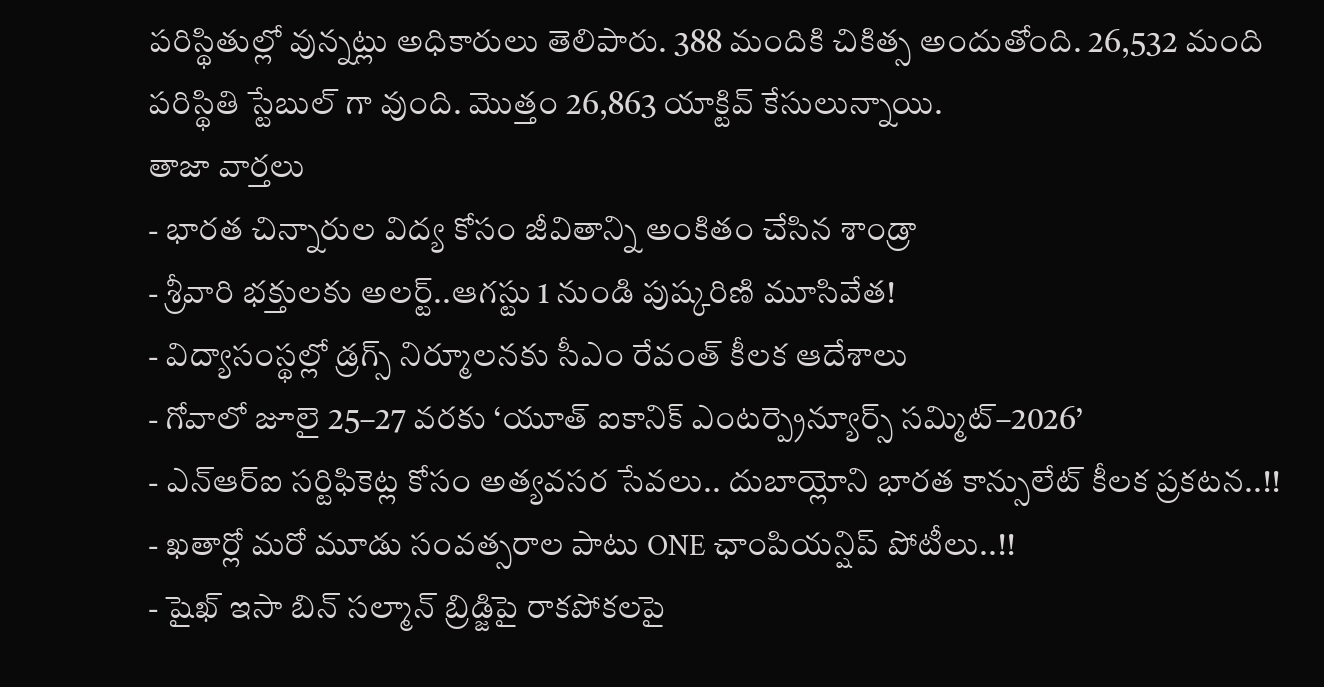పరిస్థితుల్లో వున్నట్లు అధికారులు తెలిపారు. 388 మందికి చికిత్స అందుతోంది. 26,532 మంది పరిస్థితి స్టేబుల్ గా వుంది. మొత్తం 26,863 యాక్టివ్ కేసులున్నాయి.
తాజా వార్తలు
- భారత చిన్నారుల విద్య కోసం జీవితాన్ని అంకితం చేసిన శాండ్రా
- శ్రీవారి భక్తులకు అలర్ట్..ఆగస్టు 1 నుండి పుష్కరిణి మూసివేత!
- విద్యాసంస్థల్లో డ్రగ్స్ నిర్మూలనకు సీఎం రేవంత్ కీలక ఆదేశాలు
- గోవాలో జూలై 25–27 వరకు ‘యూత్ ఐకానిక్ ఎంటర్ప్రెన్యూర్స్ సమ్మిట్–2026’
- ఎన్ఆర్ఐ సర్టిఫికెట్ల కోసం అత్యవసర సేవలు.. దుబాయ్లోని భారత కాన్సులేట్ కీలక ప్రకటన..!!
- ఖతార్లో మరో మూడు సంవత్సరాల పాటు ONE ఛాంపియన్షిప్ పోటీలు..!!
- షైఖ్ ఇసా బిన్ సల్మాన్ బ్రిడ్జిపై రాకపోకలపై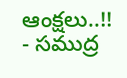ఆంక్షలు..!!
- సముద్ర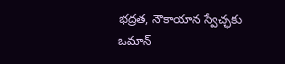భద్రత, నౌకాయాన స్వేచ్ఛకు ఒమాన్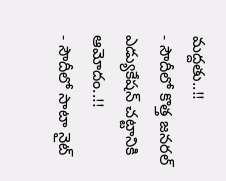మద్దతు..!!
- సౌదీలో కొత్త జనరల్ ఎడ్యుకేషన్ చట్టానికి ఆమోదం..!!
- సౌదీలో సాటా నైట్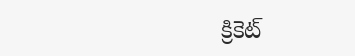క్రికెట్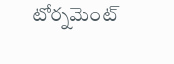టోర్నమెంట్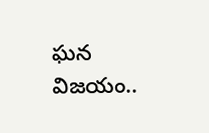ఘన విజయం..